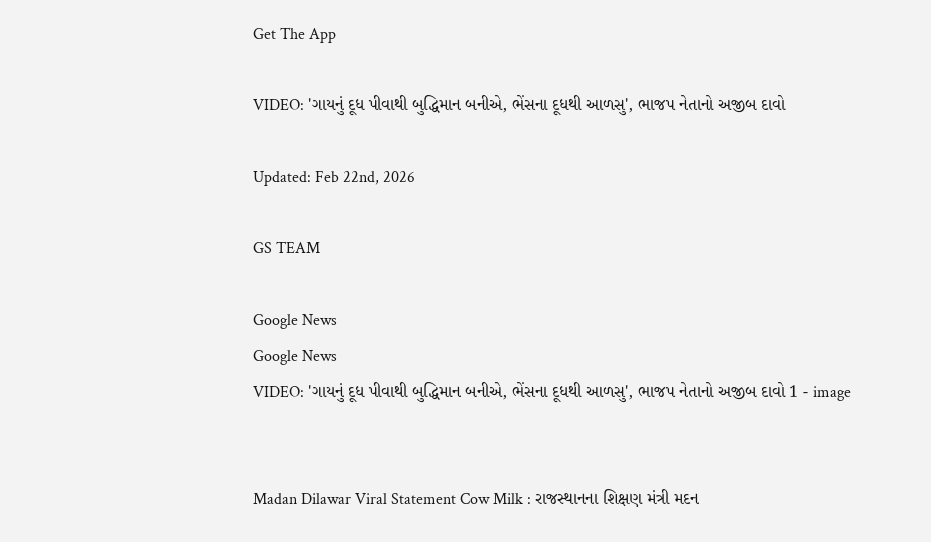Get The App

VIDEO: 'ગાયનું દૂધ પીવાથી બુદ્ધિમાન બનીએ, ભેંસના દૂધથી આળસુ', ભાજપ નેતાનો અજીબ દાવો

Updated: Feb 22nd, 2026

GS TEAM

Google News
Google News
VIDEO: 'ગાયનું દૂધ પીવાથી બુદ્ધિમાન બનીએ, ભેંસના દૂધથી આળસુ', ભાજપ નેતાનો અજીબ દાવો 1 - image


Madan Dilawar Viral Statement Cow Milk : રાજસ્થાનના શિક્ષણ મંત્રી મદન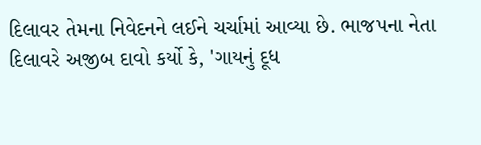દિલાવર તેમના નિવેદનને લઈને ચર્ચામાં આવ્યા છે. ભાજપના નેતા દિલાવરે અજીબ દાવો કર્યો કે, 'ગાયનું દૂધ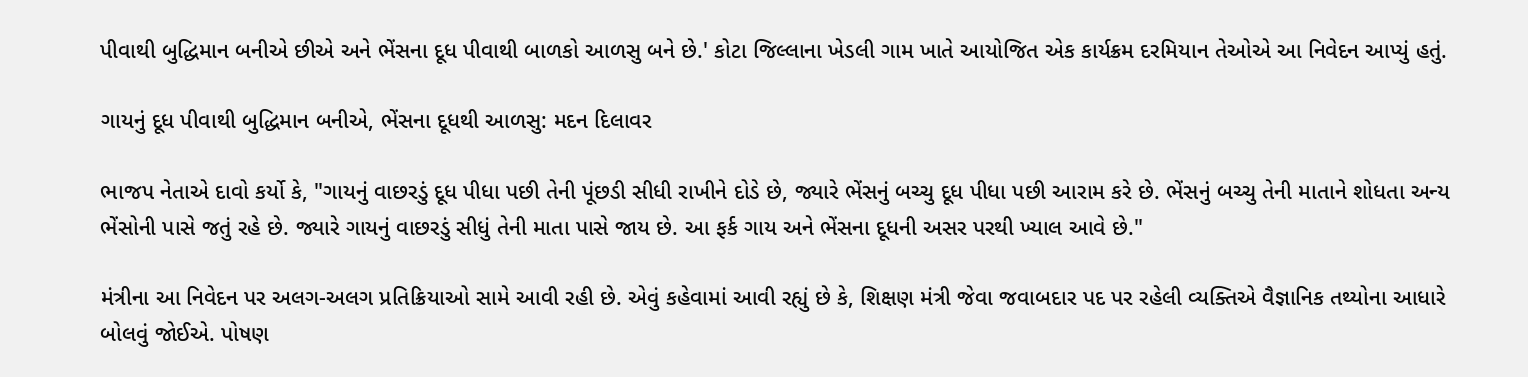પીવાથી બુદ્ધિમાન બનીએ છીએ અને ભેંસના દૂધ પીવાથી બાળકો આળસુ બને છે.' કોટા જિલ્લાના ખેડલી ગામ ખાતે આયોજિત એક કાર્યક્રમ દરમિયાન તેઓએ આ નિવેદન આપ્યું હતું.

ગાયનું દૂધ પીવાથી બુદ્ધિમાન બનીએ, ભેંસના દૂધથી આળસુ: મદન દિલાવર

ભાજપ નેતાએ દાવો કર્યો કે, "ગાયનું વાછરડું દૂધ પીધા પછી તેની પૂંછડી સીધી રાખીને દોડે છે, જ્યારે ભેંસનું બચ્ચુ દૂધ પીધા પછી આરામ કરે છે. ભેંસનું બચ્ચુ તેની માતાને શોધતા અન્ય ભેંસોની પાસે જતું રહે છે. જ્યારે ગાયનું વાછરડું સીધું તેની માતા પાસે જાય છે. આ ફર્ક ગાય અને ભેંસના દૂધની અસર પરથી ખ્યાલ આવે છે."

મંત્રીના આ નિવેદન પર અલગ-અલગ પ્રતિક્રિયાઓ સામે આવી રહી છે. એવું કહેવામાં આવી રહ્યું છે કે, શિક્ષણ મંત્રી જેવા જવાબદાર પદ પર રહેલી વ્યક્તિએ વૈજ્ઞાનિક તથ્યોના આધારે બોલવું જોઈએ. પોષણ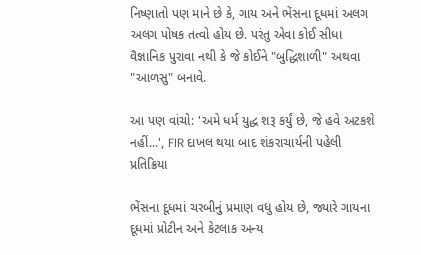નિષ્ણાતો પણ માને છે કે, ગાય અને ભેંસના દૂધમાં અલગ અલગ પોષક તત્વો હોય છે. પરંતુ એવા કોઈ સીધા વૈજ્ઞાનિક પુરાવા નથી કે જે કોઈને "બુદ્ધિશાળી" અથવા "આળસુ" બનાવે.

આ પણ વાંચો: 'અમે ધર્મ યુદ્ધ શરૂ કર્યું છે, જે હવે અટકશે નહીં...', FIR દાખલ થયા બાદ શંકરાચાર્યની પહેલી પ્રતિક્રિયા

ભેંસના દૂધમાં ચરબીનું પ્રમાણ વધુ હોય છે, જ્યારે ગાયના દૂધમાં પ્રોટીન અને કેટલાક અન્ય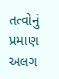તત્વોનું પ્રમાણ અલગ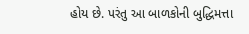હોય છે. પરંતુ આ બાળકોની બુદ્ધિમત્તા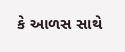કે આળસ સાથે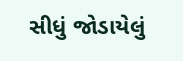સીધું જોડાયેલું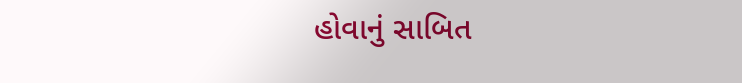હોવાનું સાબિત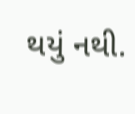થયું નથી.